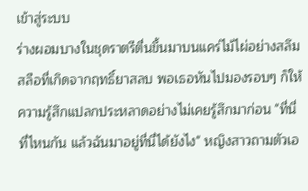เข้าสู่ระบบ
ร่างผอมบางในชุดราตรีตื่นขึ้นมาบนแคร่ไม้ไผ่อย่างสลึมสลือที่เกิดจากฤทธิ์ยาสลบ พอเธอหันไปมองรอบๆ ก็ให้ความรู้สึกแปลกประหลาดอย่างไม่เคยรู้สึกมาก่อน "ที่นี่ที่ไหนกัน แล้วฉันมาอยู่ที่นี่ได้ยังไง" หญิงสาวถามตัวเอ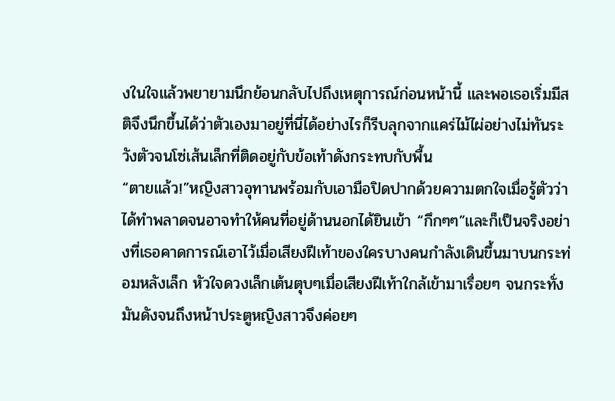งในใจแล้วพยายามนึกย้อนกลับไปถึงเหตุการณ์ก่อนหน้านี้ และพอเธอเริ่มมีสติจึงนึกขึ้นได้ว่าตัวเองมาอยู่ที่นี่ได้อย่างไรก็รีบลุกจากแคร่ไม้ไผ่อย่างไม่ทันระวังตัวจนโซ่เส้นเล็กที่ติดอยู่กับข้อเท้าดังกระทบกับพื้น
“ตายแล้ว!”หญิงสาวอุทานพร้อมกับเอามือปิดปากด้วยความตกใจเมื่อรู้ตัวว่าได้ทำพลาดจนอาจทำให้คนที่อยู่ด้านนอกได้ยินเข้า “กึกๆๆ”และก็เป็นจริงอย่างที่เธอคาดการณ์เอาไว้เมื่อเสียงฝีเท้าของใครบางคนกำลังเดินขึ้นมาบนกระท่อมหลังเล็ก หัวใจดวงเล็กเต้นตุบๆเมื่อเสียงฝีเท้าใกล้เข้ามาเรื่อยๆ จนกระทั่งมันดังจนถึงหน้าประตูหญิงสาวจึงค่อยๆ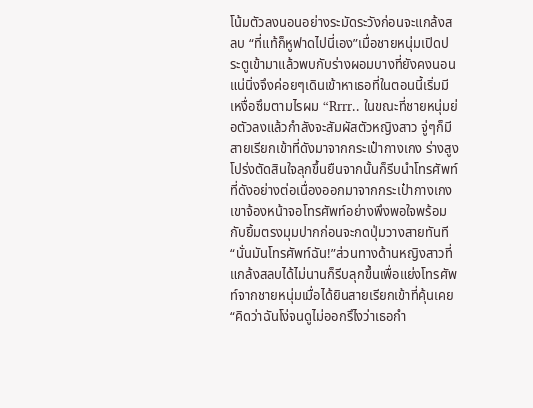โน้มตัวลงนอนอย่างระมัดระวังก่อนจะแกล้งสลบ “ที่แท้ก็หูฟาดไปนี่เอง”เมื่อชายหนุ่มเปิดประตูเข้ามาแล้วพบกับร่างผอมบางที่ยังคงนอนแน่นิ่งจึงค่อยๆเดินเข้าหาเธอที่ในตอนนี้เริ่มมีเหงื่อซึมตามไรผม “Rrrr.. ในขณะที่ชายหนุ่มย่อตัวลงแล้วกำลังจะสัมผัสตัวหญิงสาว จู่ๆก็มีสายเรียกเข้าที่ดังมาจากกระเป๋ากางเกง ร่างสูงโปร่งตัดสินใจลุกขึ้นยืนจากนั้นก็รีบนำโทรศัพท์ที่ดังอย่างต่อเนื่องออกมาจากกระเป๋ากางเกง เขาจ้องหน้าจอโทรศัพท์อย่างพึงพอใจพร้อมกับยิ้มตรงมุมปากก่อนจะกดปุ่มวางสายทันที “นั่นมันโทรศัพท์ฉัน!”ส่วนทางด้านหญิงสาวที่แกล้งสลบได้ไม่นานก็รีบลุกขึ้นเพื่อแย่งโทรศัพท์จากชายหนุ่มเมื่อได้ยินสายเรียกเข้าที่คุ้นเคย “คิดว่าฉันโง่จนดูไม่ออกรึไงว่าเธอกำ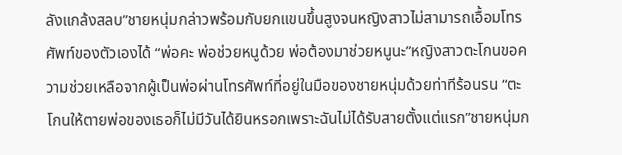ลังแกล้งสลบ”ชายหนุ่มกล่าวพร้อมกับยกแขนขึ้นสูงจนหญิงสาวไม่สามารถเอื้อมโทรศัพท์ของตัวเองได้ “พ่อคะ พ่อช่วยหนูด้วย พ่อต้องมาช่วยหนูนะ”หญิงสาวตะโกนขอความช่วยเหลือจากผู้เป็นพ่อผ่านโทรศัพท์ที่อยู่ในมือของชายหนุ่มด้วยท่าทีร้อนรน “ตะโกนให้ตายพ่อของเธอก็ไม่มีวันได้ยินหรอกเพราะฉันไม่ได้รับสายตั้งแต่แรก”ชายหนุ่มก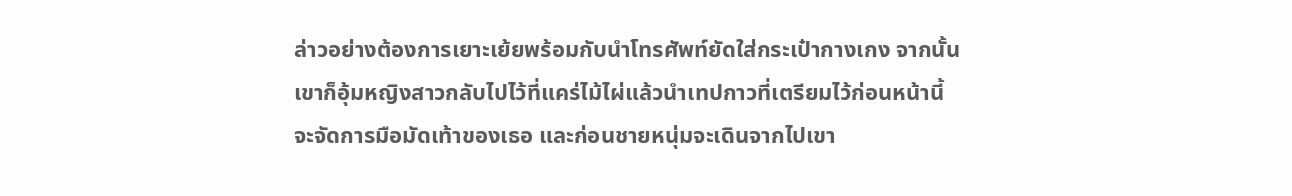ล่าวอย่างต้องการเยาะเย้ยพร้อมกับนำโทรศัพท์ยัดใส่กระเป๋ากางเกง จากนั้นเขาก็อุ้มหญิงสาวกลับไปไว้ที่แคร่ไม้ไผ่แล้วนำเทปกาวที่เตรียมไว้ก่อนหน้านี้จะจัดการมือมัดเท้าของเธอ และก่อนชายหนุ่มจะเดินจากไปเขา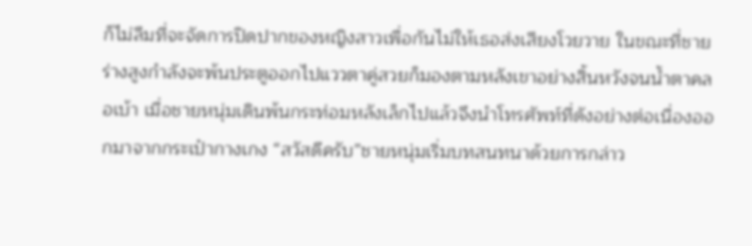ก็ไม่ลืมที่จะจัดการปิดปากของหญิงสาวเพื่อกันไม่ให้เธอส่งเสียงโวยวาย ในขณะที่ชายร่างสูงกำลังจะพ้นประตูออกไปแววตาคู่สวยก็มองตามหลังเขาอย่างสิ้นหวังจนน้ำตาคลอเบ้า เมื่อชายหนุ่มเดินพ้นกระท่อมหลังเล็กไปแล้วจึงนำโทรศัพท์ที่ดังอย่างต่อเนื่องออกมาจากกระเป๋ากางเกง “สวัสดีครับ”ชายหนุ่มเริ่มบทสนทนาด้วยการกล่าว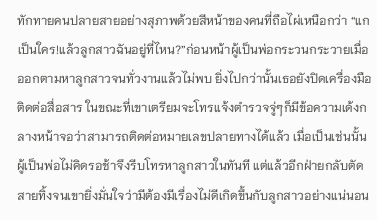ทักทายคนปลายสายอย่างสุภาพด้วยสีหน้าของคนที่ถือไผ่เหนือกว่า “แกเป็นใคร!แล้วลูกสาวฉันอยู่ที่ไหน?”ก่อนหน้าผู้เป็นพ่อกระวนกระวายเมื่อออกตามหาลูกสาวจนทั่วงานแล้วไม่พบ ยิ่งไปกว่านั้นเธอยังปิดเครื่องมือติดต่อสื่อสาร ในขณะที่เขาเตรียมจะโทรแจ้งตำรวจจู่ๆก็มีข้อความเด้งกลางหน้าจอว่าสามารถติดต่อหมายเลขปลายทางได้แล้ว เมื่อเป็นเช่นนั้นผู้เป็นพ่อไม่คิดรอช้าจึงรีบโทรหาลูกสาวในทันที แต่แล้วอีกฝ่ายกลับตัดสายทิ้งจนเขายิ่งมั่นใจว่ามีต้องมีเรื่องไม่ดีเกิดขึ้นกับลูกสาวอย่างแน่นอน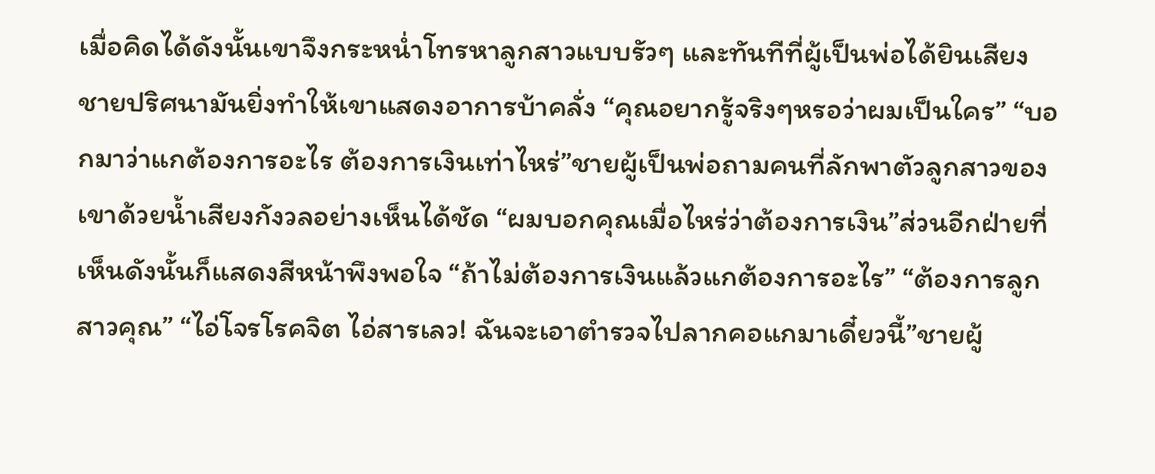เมื่อคิดได้ดังนั้นเขาจึงกระหน่ำโทรหาลูกสาวแบบรัวๆ และทันทีที่ผู้เป็นพ่อได้ยินเสียงชายปริศนามันยิ่งทำให้เขาแสดงอาการบ้าคลั่ง “คุณอยากรู้จริงๆหรอว่าผมเป็นใคร” “บอกมาว่าแกต้องการอะไร ต้องการเงินเท่าไหร่”ชายผู้เป็นพ่อถามคนที่ลักพาตัวลูกสาวของเขาด้วยน้ำเสียงกังวลอย่างเห็นได้ชัด “ผมบอกคุณเมื่อไหร่ว่าต้องการเงิน”ส่วนอีกฝ่ายที่เห็นดังนั้นก็แสดงสีหน้าพึงพอใจ “ถ้าไม่ต้องการเงินแล้วแกต้องการอะไร” “ต้องการลูกสาวคุณ” “ไอ่โจรโรคจิต ไอ่สารเลว! ฉันจะเอาตำรวจไปลากคอแกมาเดี๋ยวนี้”ชายผู้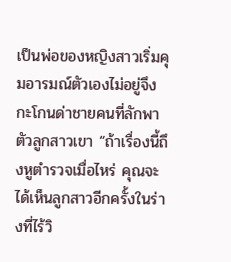เป็นพ่อของหญิงสาวเริ่มคุมอารมณ์ตัวเองไม่อยู่จึงกะโกนด่าชายคนที่ลักพาตัวลูกสาวเขา “ถ้าเรื่องนี้ถึงหูตำรวจเมื่อไหร่ คุณจะได้เห็นลูกสาวอีกครั้งในร่างที่ไร้วิ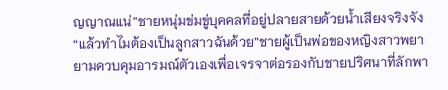ญญาณแน่”ชายหนุ่มข่มขู่บุคคลที่อยู่ปลายสายด้วยน้ำเสียงจริงจัง “แล้วทำไมต้องเป็นลูกสาวฉันด้วย”ชายผู้เป็นพ่อของหญิงสาวพยายามควบคุมอารมณ์ตัวเองเพื่อเจรจาต่อรองกับชายปริศนาที่ลักพา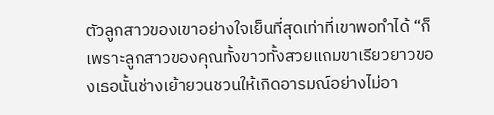ตัวลูกสาวของเขาอย่างใจเย็นที่สุดเท่าที่เขาพอทำได้ “ก็เพราะลูกสาวของคุณทั้งขาวทั้งสวยแถมขาเรียวยาวของเธอนั้นช่างเย้ายวนชวนให้เกิดอารมณ์อย่างไม่อา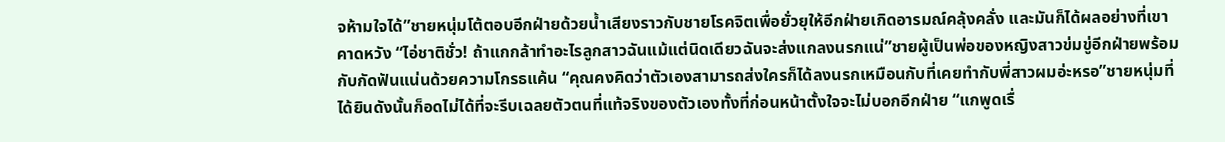จห้ามใจได้”ชายหนุ่มโต้ตอบอีกฝ่ายด้วยน้ำเสียงราวกับชายโรคจิตเพื่อยั่วยุให้อีกฝ่ายเกิดอารมณ์คลุ้งคลั่ง และมันก็ได้ผลอย่างที่เขาคาดหวัง “ไอ่ชาติชั่ว! ถ้าแกกล้าทำอะไรลูกสาวฉันแม้แต่นิดเดียวฉันจะส่งแกลงนรกแน่”ชายผู้เป็นพ่อของหญิงสาวข่มขู่อีกฝ่ายพร้อมกับกัดฟันแน่นด้วยความโกรธแค้น “คุณคงคิดว่าตัวเองสามารถส่งใครก็ได้ลงนรกเหมือนกับที่เคยทำกับพี่สาวผมอ่ะหรอ”ชายหนุ่มที่ได้ยินดังนั้นก็อดไม่ได้ที่จะรีบเฉลยตัวตนที่แท้จริงของตัวเองทั้งที่ก่อนหน้าตั้งใจจะไม่บอกอีกฝ่าย “แกพูดเรื่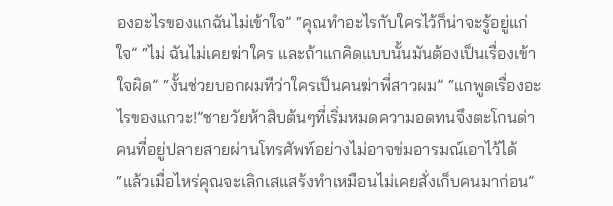องอะไรของแกฉันไม่เข้าใจ” “คุณทำอะไรกับใครไว้ก็น่าจะรู้อยู่แก่ใจ” “ไม่ ฉันไม่เคยฆ่าใคร และถ้าแกคิดแบบนั้นมันต้องเป็นเรื่องเข้าใจผิด” “งั้นช่วยบอกผมทีว่าใครเป็นคนฆ่าพี่สาวผม” “แกพูดเรื่องอะไรของแกวะ!”ชายวัยห้าสิบต้นๆที่เริ่มหมดความอดทนจึงตะโกนด่าคนที่อยู่ปลายสายผ่านโทรศัพท์อย่างไม่อาจข่มอารมณ์เอาไว้ได้ “แล้วเมื่อไหร่คุณจะเลิกเสแสร้งทำเหมือนไม่เคยสั่งเก็บคนมาก่อน”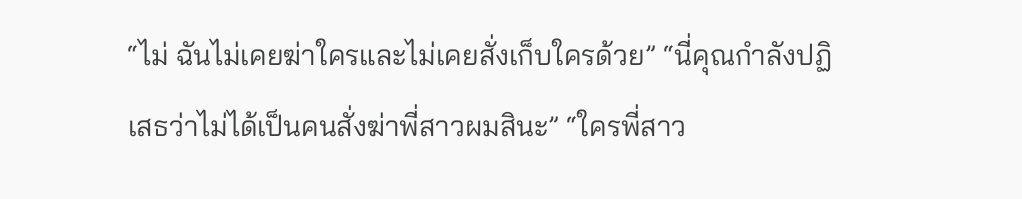“ไม่ ฉันไม่เคยฆ่าใครและไม่เคยสั่งเก็บใครด้วย” “นี่คุณกำลังปฏิเสธว่าไม่ได้เป็นคนสั่งฆ่าพี่สาวผมสินะ” “ใครพี่สาว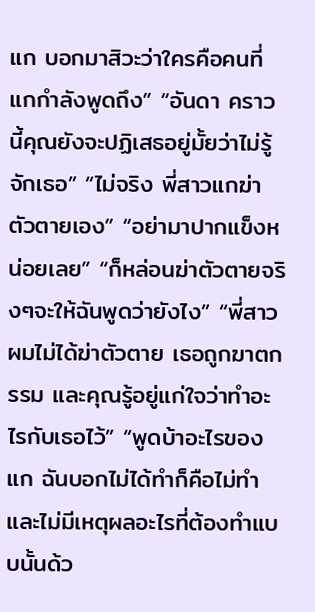แก บอกมาสิวะว่าใครคือคนที่แกกำลังพูดถึง” “อันดา คราวนี้คุณยังจะปฏิเสธอยู่มั้ยว่าไม่รู้จักเธอ” “ไม่จริง พี่สาวแกฆ่าตัวตายเอง” “อย่ามาปากแข็งหน่อยเลย” “ก็หล่อนฆ่าตัวตายจริงๆจะให้ฉันพูดว่ายังไง” “พี่สาวผมไม่ได้ฆ่าตัวตาย เธอถูกฆาตกรรม และคุณรู้อยู่แก่ใจว่าทำอะไรกับเธอไว้” “พูดบ้าอะไรของแก ฉันบอกไม่ได้ทำก็คือไม่ทำและไม่มีเหตุผลอะไรที่ต้องทำแบบนั้นด้ว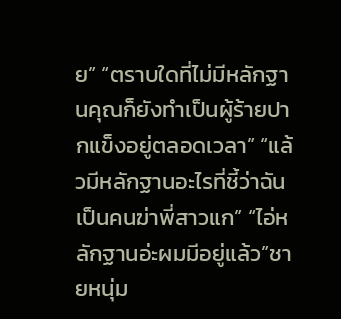ย” “ตราบใดที่ไม่มีหลักฐานคุณก็ยังทำเป็นผู้ร้ายปากแข็งอยู่ตลอดเวลา” “แล้วมีหลักฐานอะไรที่ชี้ว่าฉันเป็นคนฆ่าพี่สาวแก” “ไอ่หลักฐานอ่ะผมมีอยู่แล้ว”ชายหนุ่ม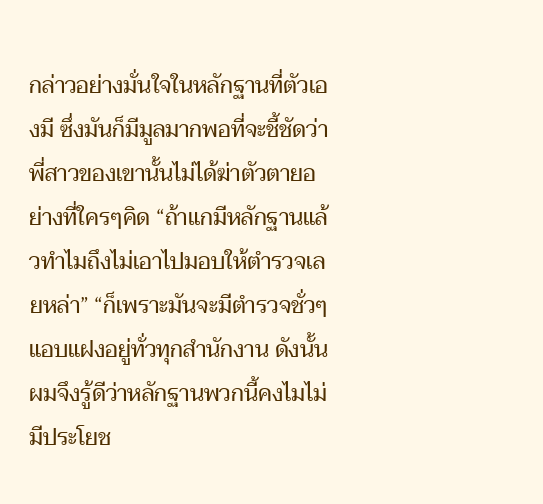กล่าวอย่างมั่นใจในหลักฐานที่ตัวเองมี ซึ่งมันก็มีมูลมากพอที่จะชี้ชัดว่าพี่สาวของเขานั้นไม่ได้ฆ่าตัวตายอย่างที่ใครๆคิด “ถ้าแกมีหลักฐานแล้วทำไมถึงไม่เอาไปมอบให้ตำรวจเลยหล่า” “ก็เพราะมันจะมีตำรวจชั่วๆแอบแฝงอยู่ทั่วทุกสำนักงาน ดังนั้นผมจึงรู้ดีว่าหลักฐานพวกนี้คงไมไม่มีประโยช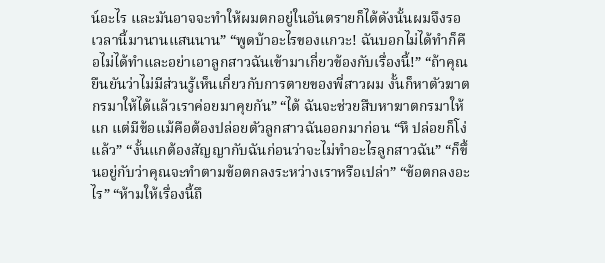น์อะไร และมันอาจจะทำให้ผมตกอยู่ในอันตรายก็ได้ดังนั้นผมจึงรอเวลานี้มานานแสนนาน” “พูดบ้าอะไรของแกวะ! ฉันบอกไม่ได้ทำก็คือไม่ได้ทำและอย่าเอาลูกสาวฉันเข้ามาเกี่ยวข้องกับเรื่องนี้!” “ถ้าคุณยืนยันว่าไม่มีส่วนรู้เห็นเกี่ยวกับการตายของพี่สาวผม งั้นก็หาตัวฆาตกรมาให้ได้แล้วเราค่อยมาคุยกัน” “ได้ ฉันจะช่วยสืบหาฆาตกรมาให้แก แต่มีข้อแม้คือต้องปล่อยตัวลูกสาวฉันออกมาก่อน “หึ ปล่อยก็โง่แล้ว” “งั้นแกต้องสัญญากับฉันก่อนว่าจะไม่ทำอะไรลูกสาวฉัน” “ก็ขึ้นอยู่กับว่าคุณจะทำตามข้อตกลงระหว่างเราหรือเปล่า” “ข้อตกลงอะไร” “ห้ามให้เรื่องนี้ถึ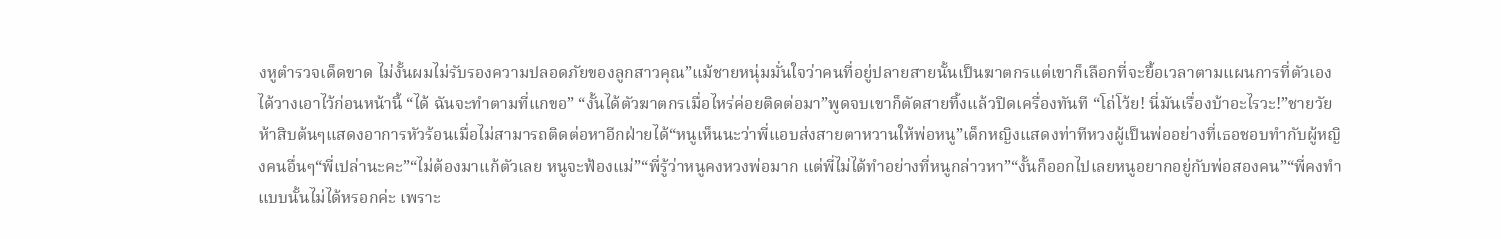งหูตำรวจเด็ดขาด ไม่งั้นผมไม่รับรองความปลอดภัยของลูกสาวคุณ”แม้ชายหนุ่มมั่นใจว่าคนที่อยู่ปลายสายนั้นเป็นฆาตกรแต่เขาก็เลือกที่จะยื้อเวลาตามแผนการที่ตัวเองได้วางเอาไว้ก่อนหน้านี้ “ได้ ฉันจะทำตามที่แกขอ” “งั้นได้ตัวฆาตกรเมื่อไหร่ค่อยติดต่อมา”พูดจบเขาก็ตัดสายทิ้งแล้วปิดเครื่องทันที “โถ่โว้ย! นี่มันเรื่องบ้าอะไรวะ!”ชายวัยห้าสิบต้นๆแสดงอาการหัวร้อนเมื่อไม่สามารถติดต่อหาอีกฝ่ายได้“หนูเห็นนะว่าพี่แอบส่งสายตาหวานให้พ่อหนู”เด็กหญิงแสดงท่าทีหวงผู้เป็นพ่ออย่างที่เธอชอบทำกับผู้หญิงคนอื่นๆ“พี่เปล่านะคะ”“ไม่ต้องมาแก้ตัวเลย หนูจะฟ้องแม่”“พี่รู้ว่าหนูคงหวงพ่อมาก แต่พี่ไม่ได้ทำอย่างที่หนูกล่าวหา”“งั้นก็ออกไปเลยหนูอยากอยู่กับพ่อสองคน”“พี่คงทำแบบนั้นไม่ได้หรอกค่ะ เพราะ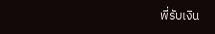พี่รับเงิน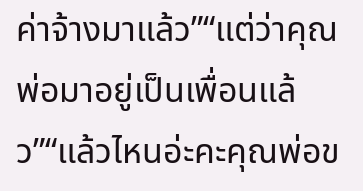ค่าจ้างมาแล้ว”“แต่ว่าคุณพ่อมาอยู่เป็นเพื่อนแล้ว”“แล้วไหนอ่ะคะคุณพ่อข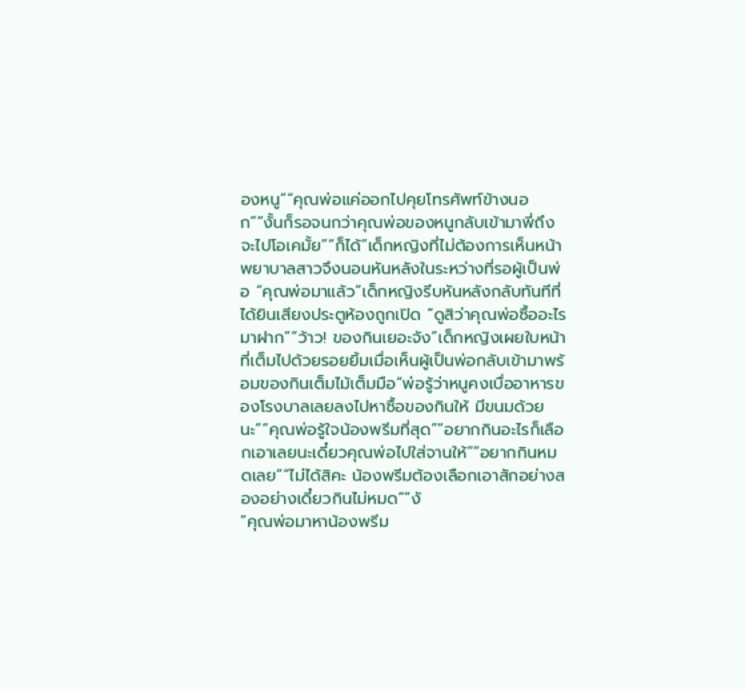องหนู”“คุณพ่อแค่ออกไปคุยโทรศัพท์ข้างนอก”“งั้นก็รอจนกว่าคุณพ่อของหนูกลับเข้ามาพี่ถึงจะไปโอเคมั้ย”“ก็ได้”เด็กหญิงที่ไม่ต้องการเห็นหน้าพยาบาลสาวจึงนอนหันหลังในระหว่างที่รอผู้เป็นพ่อ “คุณพ่อมาแล้ว”เด็กหญิงรีบหันหลังกลับทันทีที่ได้ยินเสียงประตูห้องถูกเปิด “ดูสิว่าคุณพ่อซื้ออะไรมาฝาก”“ว้าว! ของกินเยอะจัง”เด็กหญิงเผยใบหน้าที่เต็มไปด้วยรอยยิ้มเมื่อเห็นผู้เป็นพ่อกลับเข้ามาพร้อมของกินเต็มไม้เต็มมือ“พ่อรู้ว่าหนูคงเบื่ออาหารของโรงบาลเลยลงไปหาซื้อของกินให้ มีขนมด้วยนะ”“คุณพ่อรู้ใจน้องพรีมที่สุด”“อยากกินอะไรก็เลือกเอาเลยนะเดี๋ยวคุณพ่อไปใส่จานให้”“อยากกินหมดเลย”“ไม่ได้สิคะ น้องพรีมต้องเลือกเอาสักอย่างสองอย่างเดี๋ยวกินไม่หมด”“งั
“คุณพ่อมาหาน้องพรีม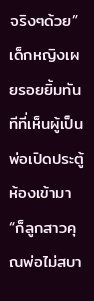จริงๆด้วย”เด็กหญิงเผยรอยยิ้มทันทีที่เห็นผู้เป็นพ่อเปิดประตู้ห้องเข้ามา“ก็ลูกสาวคุณพ่อไม่สบา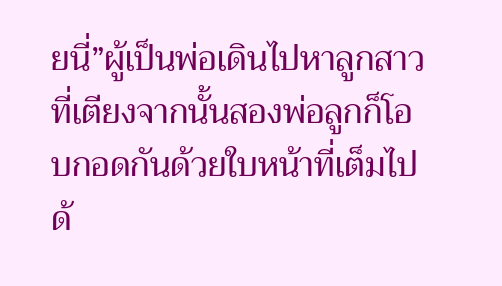ยนี่”ผู้เป็นพ่อเดินไปหาลูกสาวที่เตียงจากนั้นสองพ่อลูกก็โอบกอดกันด้วยใบหน้าที่เต็มไปด้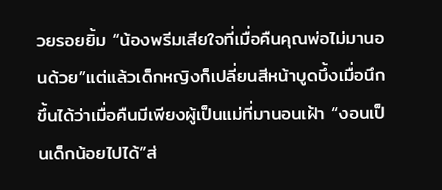วยรอยยิ้ม “น้องพรีมเสียใจที่เมื่อคืนคุณพ่อไม่มานอนด้วย”แต่แล้วเด็กหญิงก็เปลี่ยนสีหน้าบูดบึ้งเมื่อนึกขึ้นได้ว่าเมื่อคืนมีเพียงผู้เป็นแม่ที่มานอนเฝ้า “งอนเป็นเด็กน้อยไปได้”ส่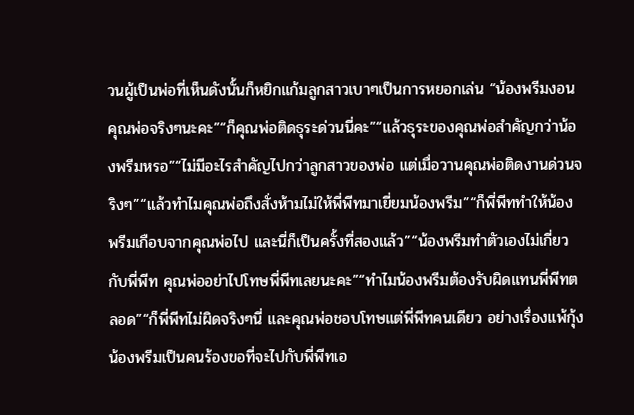วนผู้เป็นพ่อที่เห็นดังนั้นก็หยิกแก้มลูกสาวเบาๆเป็นการหยอกเล่น “น้องพรีมงอนคุณพ่อจริงๆนะคะ”“ก็คุณพ่อติดธุระด่วนนี่คะ”“แล้วธุระของคุณพ่อสำคัญกว่าน้องพรีมหรอ”“ไม่มีอะไรสำคัญไปกว่าลูกสาวของพ่อ แต่เมื่อวานคุณพ่อติดงานด่วนจริงๆ”“แล้วทำไมคุณพ่อถึงสั่งห้ามไม่ให้พี่พีทมาเยี่ยมน้องพรีม”“ก็พี่พีททำให้น้องพรีมเกือบจากคุณพ่อไป และนี่ก็เป็นครั้งที่สองแล้ว”“น้องพรีมทำตัวเองไม่เกี่ยวกับพี่พีท คุณพ่ออย่าไปโทษพี่พีทเลยนะคะ”“ทำไมน้องพรีมต้องรับผิดแทนพี่พีทตลอด”“ก็พี่พีทไม่ผิดจริงๆนี่ และคุณพ่อชอบโทษแต่พี่พีทคนเดียว อย่างเรื่องแพ้กุ้งน้องพรีมเป็นคนร้องขอที่จะไปกับพี่พีทเอ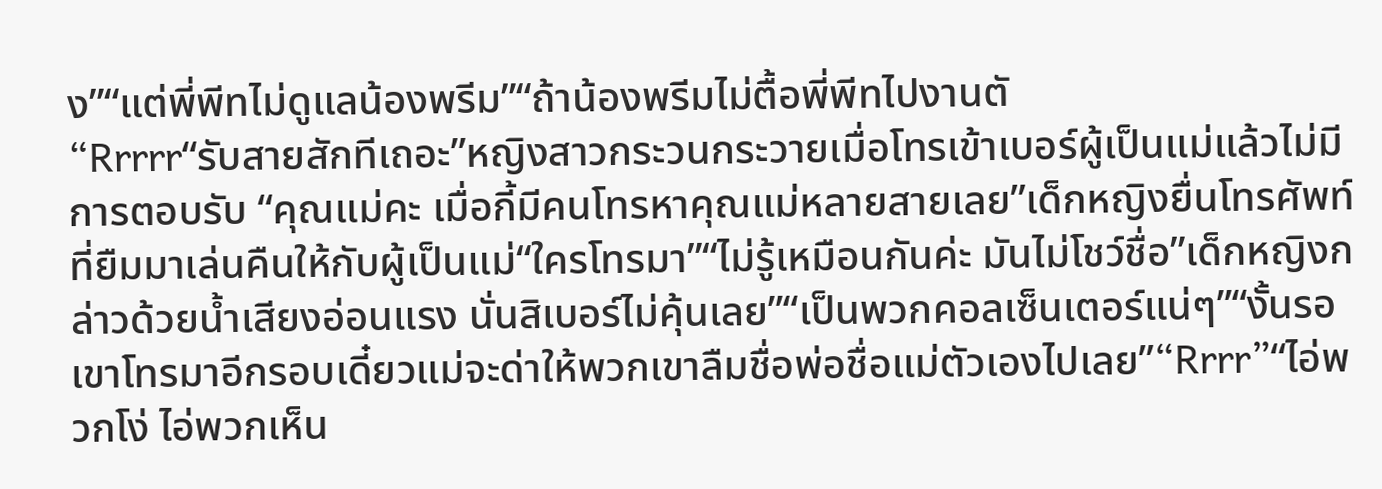ง”“แต่พี่พีทไม่ดูแลน้องพรีม”“ถ้าน้องพรีมไม่ตื้อพี่พีทไปงานตั
“Rrrrr“รับสายสักทีเถอะ”หญิงสาวกระวนกระวายเมื่อโทรเข้าเบอร์ผู้เป็นแม่แล้วไม่มีการตอบรับ “คุณแม่คะ เมื่อกี้มีคนโทรหาคุณแม่หลายสายเลย”เด็กหญิงยื่นโทรศัพท์ที่ยืมมาเล่นคืนให้กับผู้เป็นแม่“ใครโทรมา”“ไม่รู้เหมือนกันค่ะ มันไม่โชว์ชื่อ”เด็กหญิงกล่าวด้วยน้ำเสียงอ่อนแรง นั่นสิเบอร์ไม่คุ้นเลย”“เป็นพวกคอลเซ็นเตอร์แน่ๆ”“งั้นรอเขาโทรมาอีกรอบเดี๋ยวแม่จะด่าให้พวกเขาลืมชื่อพ่อชื่อแม่ตัวเองไปเลย”“Rrrr”“ไอ่พวกโง่ ไอ่พวกเห็น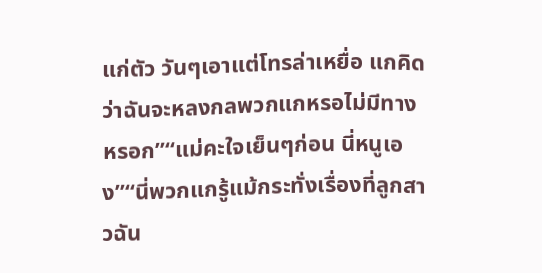แก่ตัว วันๆเอาแต่โทรล่าเหยื่อ แกคิดว่าฉันจะหลงกลพวกแกหรอไม่มีทางหรอก”“แม่คะใจเย็นๆก่อน นี่หนูเอง”“นี่พวกแกรู้แม้กระทั่งเรื่องที่ลูกสาวฉัน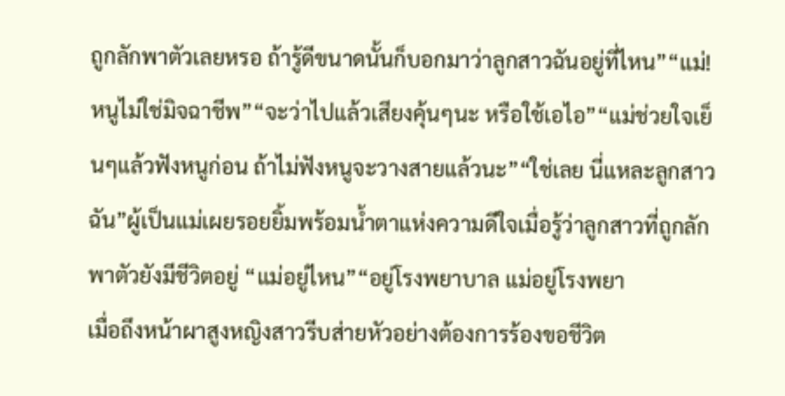ถูกลักพาตัวเลยหรอ ถ้ารู้ดีขนาดนั้นก็บอกมาว่าลูกสาวฉันอยู่ที่ไหน”“แม่! หนูไม่ใช่มิจฉาชีพ”“จะว่าไปแล้วเสียงคุ้นๆนะ หรือใช้เอไอ”“แม่ช่วยใจเย็นๆแล้วฟังหนูก่อน ถ้าไม่ฟังหนูจะวางสายแล้วนะ”“ใช่เลย นี่แหละลูกสาวฉัน”ผู้เป็นแม่เผยรอยยิ้มพร้อมน้ำตาแห่งความดีใจเมื่อรู้ว่าลูกสาวที่ถูกลักพาตัวยังมีชีวิตอยู่ “แม่อยู่ไหน”“อยู่โรงพยาบาล แม่อยู่โรงพยา
เมื่อถึงหน้าผาสูงหญิงสาวรีบส่ายหัวอย่างต้องการร้องขอชีวิต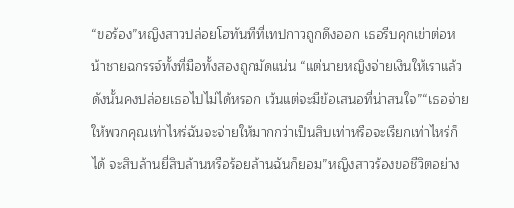“ขอร้อง”หญิงสาวปล่อยโฮทันทีที่เทปกาวถูกดึงออก เธอรีบคุกเข่าต่อหน้าชายฉกรรจ์ทั้งที่มือทั้งสองถูกมัดแน่น “แต่นายหญิงจ่ายเงินให้เราแล้วดังนั้นคงปล่อยเธอไปไม่ได้หรอก เว้นแต่จะมีข้อเสนอที่น่าสนใจ”“เธอจ่ายให้พวกคุณเท่าไหร่ฉันจะจ่ายให้มากกว่าเป็นสิบเท่าหรือจะเรียกเท่าไหร่ก็ได้ จะสิบล้านยี่สิบล้านหรือร้อยล้านฉันก็ยอม”หญิงสาวร้องขอชีวิตอย่าง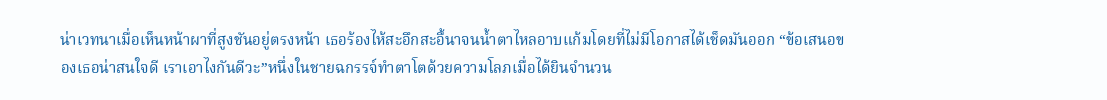น่าเวทนาเมื่อเห็นหน้าผาที่สูงชันอยู่ตรงหน้า เธอร้องไห้สะอึกสะอื้นาจนน้ำตาไหลอาบแก้มโดยที่ไม่มีโอกาสได้เช็ดมันออก “ข้อเสนอของเธอน่าสนใจดี เราเอาไงกันดีวะ”หนึ่งในชายฉกรรจ์ทำตาโตด้วยความโลภเมื่อได้ยินจำนวน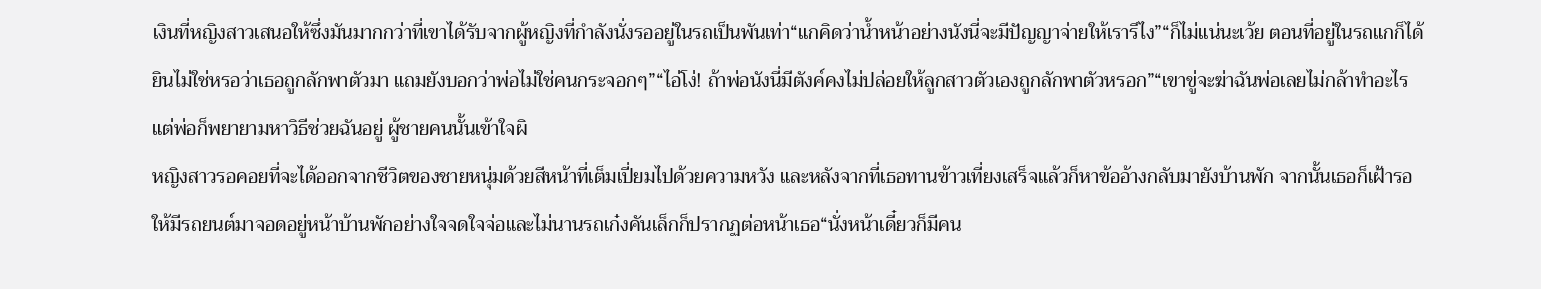เงินที่หญิงสาวเสนอให้ซึ่งมันมากกว่าที่เขาได้รับจากผู้หญิงที่กำลังนั่งรออยู่ในรถเป็นพันเท่า“แกคิดว่าน้ำหน้าอย่างนังนี่จะมีปัญญาจ่ายให้เรารึไง”“ก็ไม่แน่นะเว้ย ตอนที่อยู่ในรถแกก็ได้ยินไม่ใช่หรอว่าเธอถูกลักพาตัวมา แถมยังบอกว่าพ่อไม่ใช่คนกระจอกๆ”“ไอ่โง่! ถ้าพ่อนังนี่มีตังค์คงไม่ปล่อยให้ลูกสาวตัวเองถูกลักพาตัวหรอก”“เขาขู่จะฆ่าฉันพ่อเลยไม่กล้าทำอะไรแต่พ่อก็พยายามหาวิธีช่วยฉันอยู่ ผู้ชายคนนั้นเข้าใจผิ
หญิงสาวรอคอยที่จะได้ออกจากชีวิตของชายหนุ่มด้วยสีหน้าที่เต็มเปี่ยมไปด้วยความหวัง และหลังจากที่เธอทานข้าวเที่ยงเสร็จแล้วก็หาข้ออ้างกลับมายังบ้านพัก จากนั้นเธอก็เฝ้ารอให้มีรถยนต์มาจอดอยู่หน้าบ้านพักอย่างใจจดใจจ่อและไม่นานรถเก๋งคันเล็กก็ปรากฏต่อหน้าเธอ“นั่งหน้าเดี๋ยวก็มีคน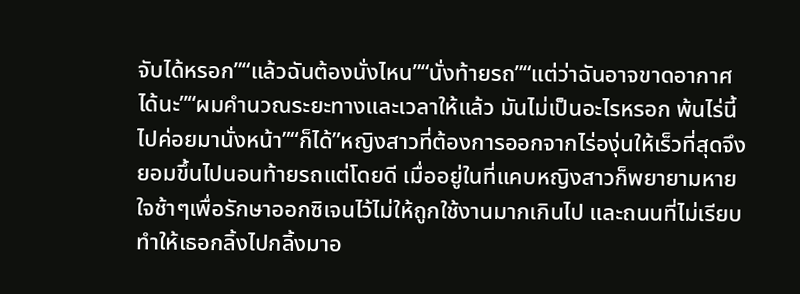จับได้หรอก”“แล้วฉันต้องนั่งไหน”“นั่งท้ายรถ”“แต่ว่าฉันอาจขาดอากาศได้นะ”“ผมคำนวณระยะทางและเวลาให้แล้ว มันไม่เป็นอะไรหรอก พ้นไร่นี้ไปค่อยมานั่งหน้า”“ก็ได้”หญิงสาวที่ต้องการออกจากไร่องุ่นให้เร็วที่สุดจึงยอมขึ้นไปนอนท้ายรถแต่โดยดี เมื่ออยู่ในที่แคบหญิงสาวก็พยายามหายใจช้าๆเพื่อรักษาออกซิเจนไว้ไม่ให้ถูกใช้งานมากเกินไป และถนนที่ไม่เรียบทำให้เธอกลิ้งไปกลิ้งมาอ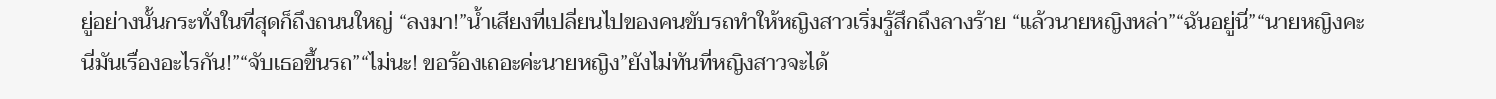ยู่อย่างนั้นกระทั่งในที่สุดก็ถึงถนนใหญ่ “ลงมา!”น้ำเสียงที่เปลี่ยนไปของคนขับรถทำให้หญิงสาวเริ่มรู้สึกถึงลางร้าย “แล้วนายหญิงหล่า”“ฉันอยู่นี่”“นายหญิงคะ นี่มันเรื่องอะไรกัน!”“จับเธอขึ้นรถ”“ไม่นะ! ขอร้องเถอะค่ะนายหญิง”ยังไม่ทันที่หญิงสาวจะได้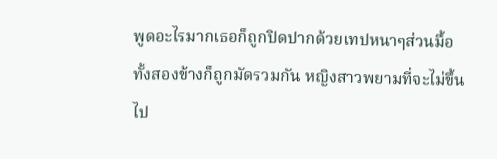พูดอะไรมากเธอก็ถูกปิดปากด้วยเทปหนาๆส่วนมื้อทั้งสองข้างก็ถูกมัดรวมกัน หญิงสาวพยามที่จะไม่ขึ้นไป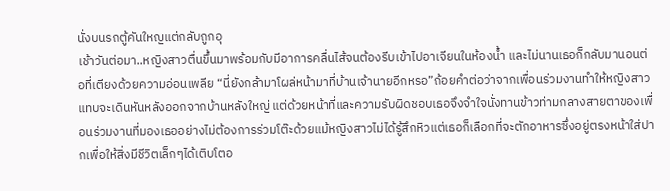นั่งบนรถตู้คันใหญแต่กลับถูกอุ
เช้าวันต่อมา..หญิงสาวตื่นขึ้นมาพร้อมกับมีอาการคลื่นไส้จนต้องรีบเข้าไปอาเจียนในห้องน้ำ และไม่นานเธอก็กลับมานอนต่อที่เตียงด้วยความอ่อนเพลีย “นี่ยังกล้ามาโผล่หน้ามาที่บ้านเจ้านายอีกหรอ”ถ้อยคำต่อว่าจากเพื่อนร่วมงานทำให้หญิงสาวแทบจะเดินหันหลังออกจากบ้านหลังใหญ่ แต่ด้วยหน้าที่และความรับผิดชอบเธอจึงจำใจนั่งทานข้าวท่ามกลางสายตาของเพื่อนร่วมงานที่มองเธออย่างไม่ต้องการร่วมโต๊ะด้วยแม้หญิงสาวไม่ได้รู้สึกหิวแต่เธอก็เลือกที่จะตักอาหารซึ่งอยู่ตรงหน้าใส่ปากเพื่อให้สิ่งมีชีวิตเล็กๆได้เติบโตอ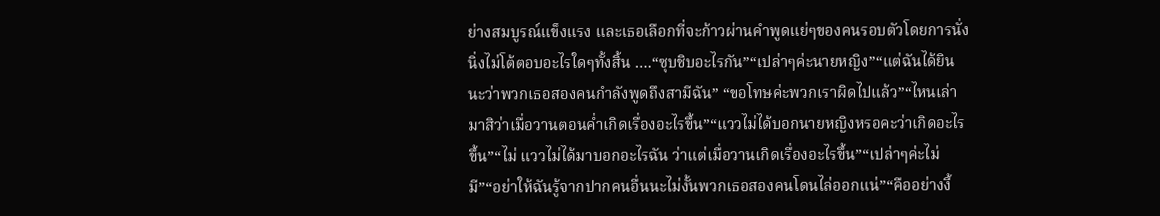ย่างสมบูรณ์แข็งแรง และเธอเลือกที่จะก้าวผ่านคำพูดแย่ๆของคนรอบตัวโดยการนั่งนิ่งไม่โต้ตอบอะไรใดๆทั้งสิ้น ….“ซุบชิบอะไรกัน”“เปล่าๆค่ะนายหญิง”“แต่ฉันได้ยินนะว่าพวกเธอสองคนกำลังพูดถึงสามีฉัน” “ขอโทษค่ะพวกเราผิดไปแล้ว”“ไหนเล่ามาสิว่าเมื่อวานตอนค่ำเกิดเรื่องอะไรขึ้น”“แววไม่ได้บอกนายหญิงหรอคะว่าเกิดอะไรขึ้น”“ไม่ แววไม่ได้มาบอกอะไรฉัน ว่าแต่เมื่อวานเกิดเรื่องอะไรขึ้น”“เปล่าๆค่ะไม่มี”“อย่าให้ฉันรู้จากปากคนอื่นนะไม่งั้นพวกเธอสองคนโดนไล่ออกแน่”“คืออย่างงี้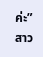ค่ะ”สาว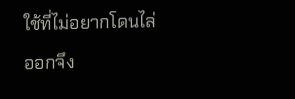ใช้ที่ไม่อยากโดนไล่ออกจึง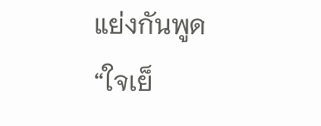แย่งกันพูด “ใจเย็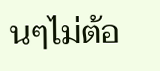นๆไม่ต้อ